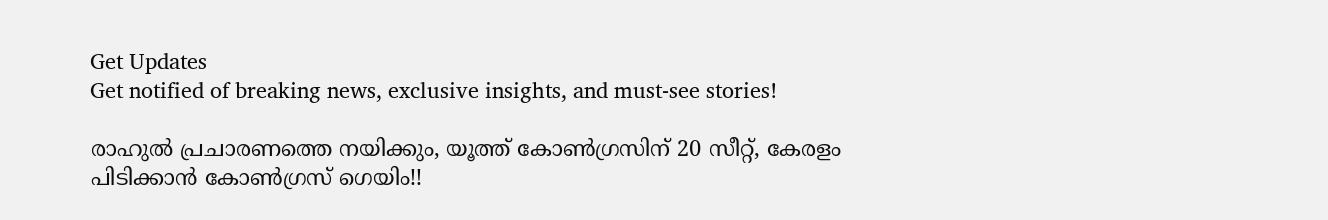Get Updates
Get notified of breaking news, exclusive insights, and must-see stories!

രാഹുല്‍ പ്രചാരണത്തെ നയിക്കും, യൂത്ത് കോണ്‍ഗ്രസിന് 20 സീറ്റ്, കേരളം പിടിക്കാന്‍ കോണ്‍ഗ്രസ് ഗെയിം!!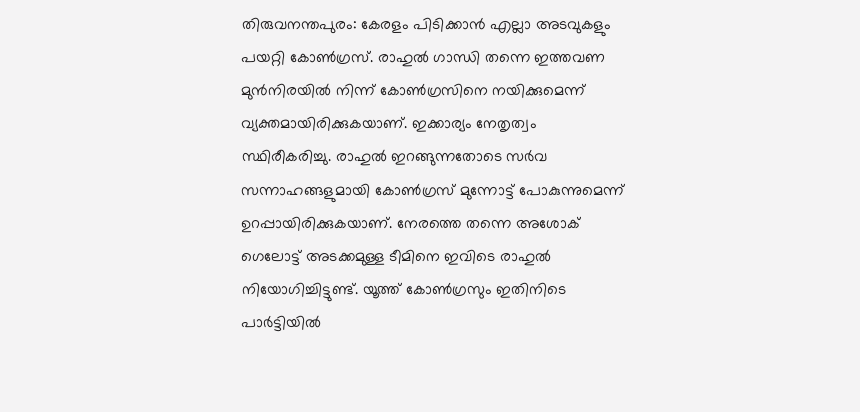തിരുവനന്തപുരം: കേരളം പിടിക്കാന്‍ എല്ലാ അടവുകളും പയറ്റി കോണ്‍ഗ്രസ്. രാഹുല്‍ ഗാന്ധി തന്നെ ഇത്തവണ മുന്‍നിരയില്‍ നിന്ന് കോണ്‍ഗ്രസിനെ നയിക്കുമെന്ന് വ്യക്തമായിരിക്കുകയാണ്. ഇക്കാര്യം നേതൃത്വം സ്ഥിരീകരിച്ചു. രാഹുല്‍ ഇറങ്ങുന്നതോടെ സര്‍വ സന്നാഹങ്ങളുമായി കോണ്‍ഗ്രസ് മുന്നോട്ട് പോകുന്നുമെന്ന് ഉറപ്പായിരിക്കുകയാണ്. നേരത്തെ തന്നെ അശോക് ഗെലോട്ട് അടക്കമുള്ള ടീമിനെ ഇവിടെ രാഹുല്‍ നിയോഗിച്ചിട്ടുണ്ട്. യൂത്ത് കോണ്‍ഗ്രസും ഇതിനിടെ പാര്‍ട്ടിയില്‍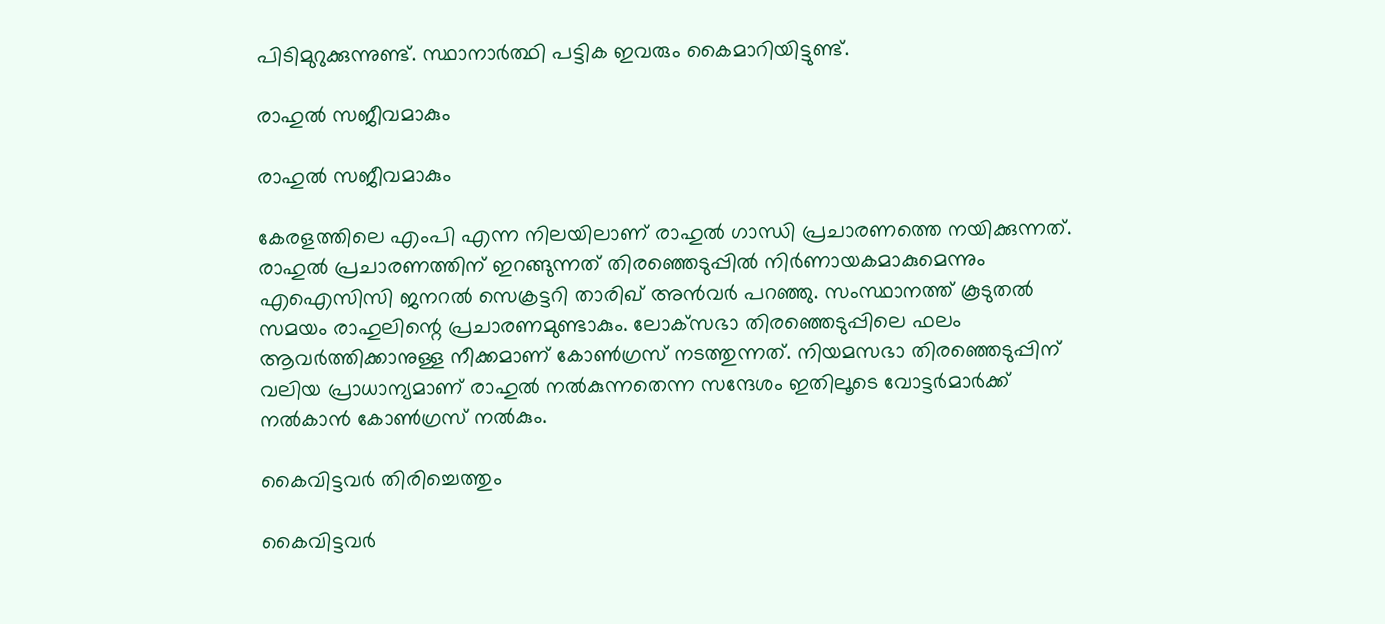പിടിമുറുക്കുന്നുണ്ട്. സ്ഥാനാര്‍ത്ഥി പട്ടിക ഇവരും കൈമാറിയിട്ടുണ്ട്.

രാഹുല്‍ സജീവമാകും

രാഹുല്‍ സജീവമാകും

കേരളത്തിലെ എംപി എന്ന നിലയിലാണ് രാഹുല്‍ ഗാന്ധി പ്രചാരണത്തെ നയിക്കുന്നത്. രാഹുല്‍ പ്രചാരണത്തിന് ഇറങ്ങുന്നത് തിരഞ്ഞെടുപ്പില്‍ നിര്‍ണായകമാകുമെന്നും എഐസിസി ജനറല്‍ സെക്രട്ടറി താരിഖ് അന്‍വര്‍ പറഞ്ഞു. സംസ്ഥാനത്ത് കൂടുതല്‍ സമയം രാഹുലിന്റെ പ്രചാരണമുണ്ടാകും. ലോക്‌സഭാ തിരഞ്ഞെടുപ്പിലെ ഫലം ആവര്‍ത്തിക്കാനുള്ള നീക്കമാണ് കോണ്‍ഗ്രസ് നടത്തുന്നത്. നിയമസഭാ തിരഞ്ഞെടുപ്പിന് വലിയ പ്രാധാന്യമാണ് രാഹുല്‍ നല്‍കുന്നതെന്ന സന്ദേശം ഇതിലൂടെ വോട്ടര്‍മാര്‍ക്ക് നല്‍കാന്‍ കോണ്‍ഗ്രസ് നല്‍കും.

കൈവിട്ടവര്‍ തിരിച്ചെത്തും

കൈവിട്ടവര്‍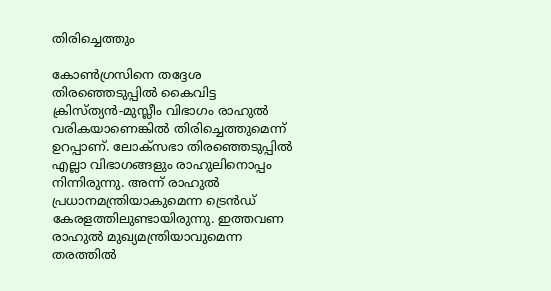തിരിച്ചെത്തും

കോണ്‍ഗ്രസിനെ തദ്ദേശ തിരഞ്ഞെടുപ്പില്‍ കൈവിട്ട ക്രിസ്ത്യന്‍-മുസ്ലീം വിഭാഗം രാഹുല്‍ വരികയാണെങ്കില്‍ തിരിച്ചെത്തുമെന്ന് ഉറപ്പാണ്. ലോക്‌സഭാ തിരഞ്ഞെടുപ്പില്‍ എല്ലാ വിഭാഗങ്ങളും രാഹുലിനൊപ്പം നിന്നിരുന്നു. അന്ന് രാഹുല്‍ പ്രധാനമന്ത്രിയാകുമെന്ന ട്രെന്‍ഡ് കേരളത്തിലുണ്ടായിരുന്നു. ഇത്തവണ രാഹുല്‍ മുഖ്യമന്ത്രിയാവുമെന്ന തരത്തില്‍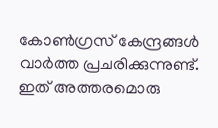കോണ്‍ഗ്രസ് കേന്ദ്രങ്ങള്‍ വാര്‍ത്ത പ്രചരിക്കുന്നുണ്ട്. ഇത് അത്തരമൊരു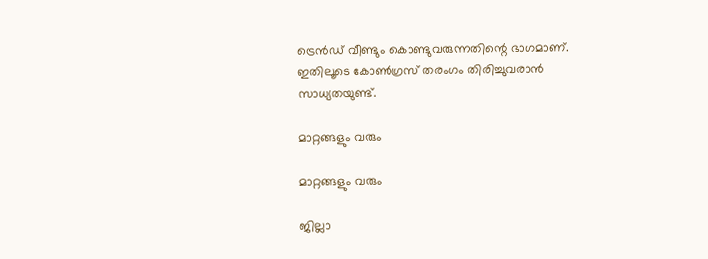ട്രെന്‍ഡ് വീണ്ടും കൊണ്ടുവരുന്നതിന്റെ ഭാഗമാണ്. ഇതിലൂടെ കോണ്‍ഗ്രസ് തരംഗം തിരിച്ചുവരാന്‍ സാധ്യതയുണ്ട്.

മാറ്റങ്ങളും വരും

മാറ്റങ്ങളും വരും

ജില്ലാ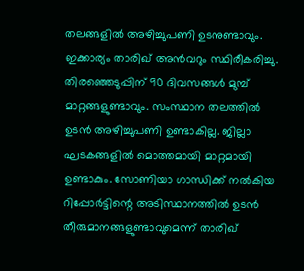തലങ്ങളില്‍ അഴിച്ചുപണി ഉടനുണ്ടാവും. ഇക്കാര്യം താരിഖ് അന്‍വറും സ്ഥിരീകരിച്ചു. തിരഞ്ഞെടുപ്പിന് 90 ദിവസങ്ങള്‍ മുമ്പ് മാറ്റങ്ങളുണ്ടാവും. സംസ്ഥാന തലത്തില്‍ ഉടന്‍ അഴിച്ചുപണി ഉണ്ടാകില്ല. ജില്ലാ ഘടകങ്ങളില്‍ മൊത്തമായി മാറ്റമായി ഉണ്ടാകും. സോണിയാ ഗാന്ധിക്ക് നല്‍കിയ റിപ്പോര്‍ട്ടിന്റെ അടിസ്ഥാനത്തില്‍ ഉടന്‍ തീരുമാനങ്ങളുണ്ടാവുമെന്ന് താരിഖ്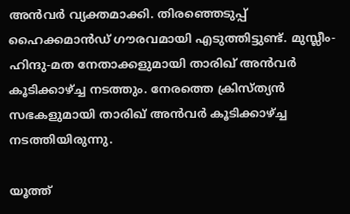അന്‍വര്‍ വ്യക്തമാക്കി. തിരഞ്ഞെടുപ്പ് ഹൈക്കമാന്‍ഡ് ഗൗരവമായി എടുത്തിട്ടുണ്ട്. മുസ്ലീം-ഹിന്ദു-മത നേതാക്കളുമായി താരിഖ് അന്‍വര്‍ കൂടിക്കാഴ്ച്ച നടത്തും. നേരത്തെ ക്രിസ്ത്യന്‍ സഭകളുമായി താരിഖ് അന്‍വര്‍ കൂടിക്കാഴ്ച്ച നടത്തിയിരുന്നു.

യൂത്ത്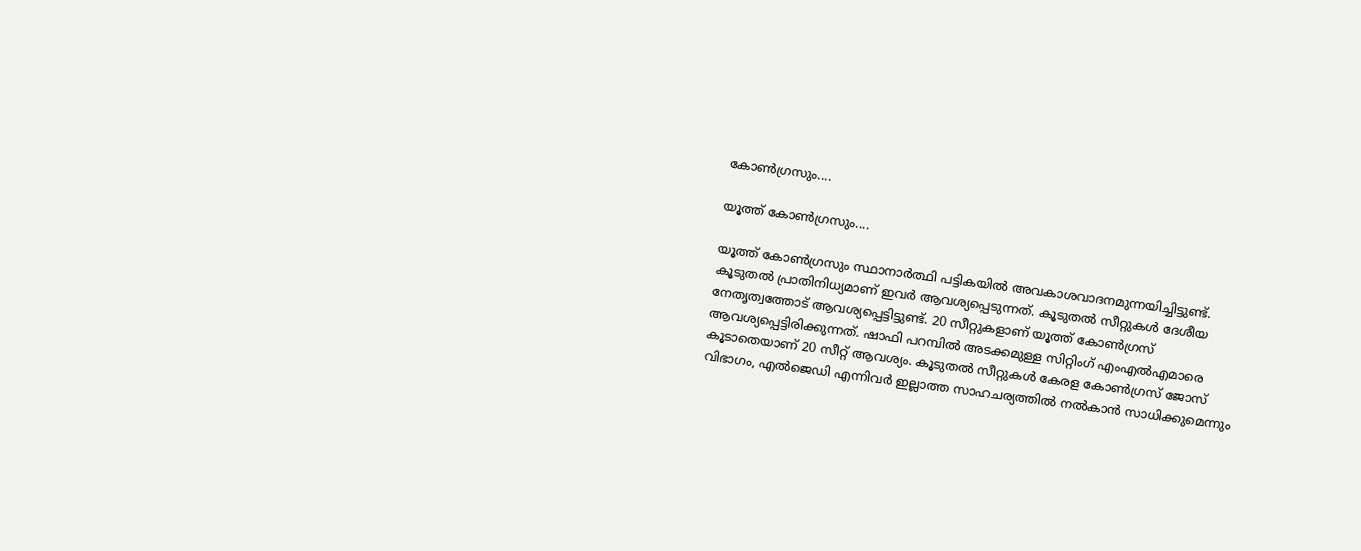കോണ്‍ഗ്രസും....

യൂത്ത് കോണ്‍ഗ്രസും....

യൂത്ത് കോണ്‍ഗ്രസും സ്ഥാനാര്‍ത്ഥി പട്ടികയില്‍ അവകാശവാദനമുന്നയിച്ചിട്ടുണ്ട്. കൂടുതല്‍ പ്രാതിനിധ്യമാണ് ഇവര്‍ ആവശ്യപ്പെടുന്നത്. കൂടുതല്‍ സീറ്റുകള്‍ ദേശീയ നേതൃത്വത്തോട് ആവശ്യപ്പെട്ടിട്ടുണ്ട്. 20 സീറ്റുകളാണ് യൂത്ത് കോണ്‍ഗ്രസ് ആവശ്യപ്പെട്ടിരിക്കുന്നത്. ഷാഫി പറമ്പില്‍ അടക്കമുള്ള സിറ്റിംഗ് എംഎല്‍എമാരെ കൂടാതെയാണ് 20 സീറ്റ് ആവശ്യം. കൂടുതല്‍ സീറ്റുകള്‍ കേരള കോണ്‍ഗ്രസ് ജോസ് വിഭാഗം, എല്‍ജെഡി എന്നിവര്‍ ഇല്ലാത്ത സാഹചര്യത്തില്‍ നല്‍കാന്‍ സാധിക്കുമെന്നും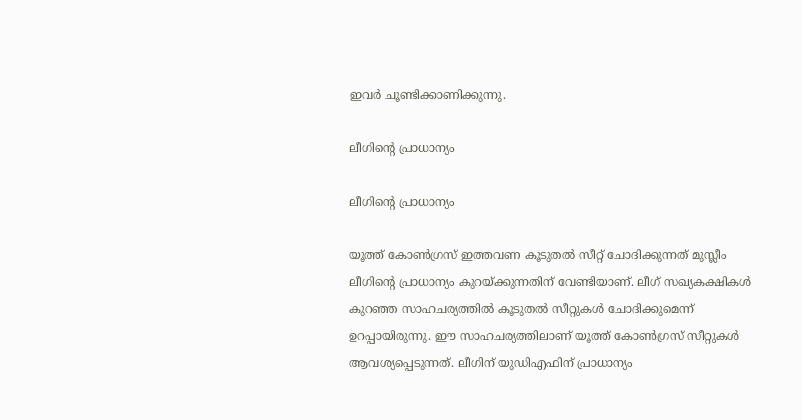ഇവര്‍ ചൂണ്ടിക്കാണിക്കുന്നു.

ലീഗിന്റെ പ്രാധാന്യം

ലീഗിന്റെ പ്രാധാന്യം

യൂത്ത് കോണ്‍ഗ്രസ് ഇത്തവണ കൂടുതല്‍ സീറ്റ് ചോദിക്കുന്നത് മുസ്ലീം ലീഗിന്റെ പ്രാധാന്യം കുറയ്ക്കുന്നതിന് വേണ്ടിയാണ്. ലീഗ് സഖ്യകക്ഷികള്‍ കുറഞ്ഞ സാഹചര്യത്തില്‍ കൂടുതല്‍ സീറ്റുകള്‍ ചോദിക്കുമെന്ന് ഉറപ്പായിരുന്നു. ഈ സാഹചര്യത്തിലാണ് യൂത്ത് കോണ്‍ഗ്രസ് സീറ്റുകള്‍ ആവശ്യപ്പെടുന്നത്. ലീഗിന് യുഡിഎഫിന് പ്രാധാന്യം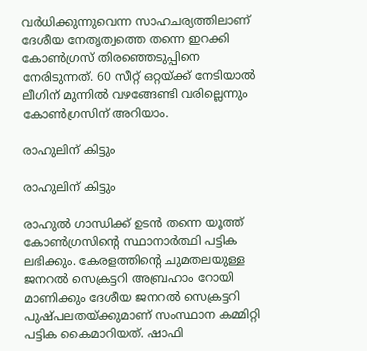വര്‍ധിക്കുന്നുവെന്ന സാഹചര്യത്തിലാണ് ദേശീയ നേതൃത്വത്തെ തന്നെ ഇറക്കി കോണ്‍ഗ്രസ് തിരഞ്ഞെടുപ്പിനെ നേരിടുന്നത്. 60 സീറ്റ് ഒറ്റയ്ക്ക് നേടിയാല്‍ ലീഗിന് മുന്നില്‍ വഴങ്ങേണ്ടി വരില്ലെന്നും കോണ്‍ഗ്രസിന് അറിയാം.

രാഹുലിന് കിട്ടും

രാഹുലിന് കിട്ടും

രാഹുല്‍ ഗാന്ധിക്ക് ഉടന്‍ തന്നെ യൂത്ത് കോണ്‍ഗ്രസിന്റെ സ്ഥാനാര്‍ത്ഥി പട്ടിക ലഭിക്കും. കേരളത്തിന്റെ ചുമതലയുള്ള ജനറല്‍ സെക്രട്ടറി അബ്രഹാം റോയി മാണിക്കും ദേശീയ ജനറല്‍ സെക്രട്ടറി പുഷ്പലതയ്ക്കുമാണ് സംസ്ഥാന കമ്മിറ്റി പട്ടിക കൈമാറിയത്. ഷാഫി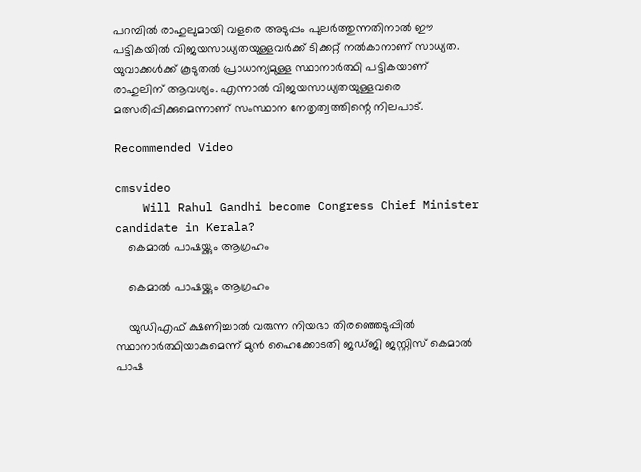പറമ്പില്‍ രാഹുലുമായി വളരെ അടുപ്പം പുലര്‍ത്തുന്നതിനാല്‍ ഈ പട്ടികയില്‍ വിജയസാധ്യതയുള്ളവര്‍ക്ക് ടിക്കറ്റ് നല്‍കാനാണ് സാധ്യത. യുവാക്കള്‍ക്ക് കൂടുതല്‍ പ്രാധാന്യമുള്ള സ്ഥാനാര്‍ത്ഥി പട്ടികയാണ് രാഹുലിന് ആവശ്യം. എന്നാല്‍ വിജയസാധ്യതയുള്ളവരെ മത്സരിപ്പിക്കുമെന്നാണ് സംസ്ഥാന നേതൃത്വത്തിന്റെ നിലപാട്.

Recommended Video

cmsvideo
    Will Rahul Gandhi become Congress Chief Minister candidate in Kerala?
    കെമാല്‍ പാഷയ്ക്കും ആഗ്രഹം

    കെമാല്‍ പാഷയ്ക്കും ആഗ്രഹം

    യുഡിഎഫ് ക്ഷണിച്ചാല്‍ വരുന്ന നിയഭാ തിരഞ്ഞെടുപ്പില്‍ സ്ഥാനാര്‍ത്ഥിയാകുമെന്ന് മുന്‍ ഹൈക്കോടതി ജഡ്ജി ജസ്റ്റിസ് കെമാല്‍ പാഷ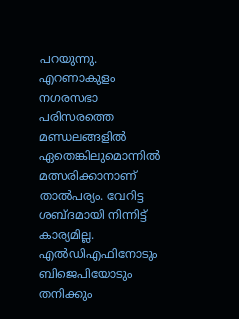പറയുന്നു. എറണാകുളം നഗരസഭാ പരിസരത്തെ മണ്ഡലങ്ങളില്‍ ഏതെങ്കിലുമൊന്നില്‍ മത്സരിക്കാനാണ് താല്‍പര്യം. വേറിട്ട ശബ്ദമായി നിന്നിട്ട് കാര്യമില്ല. എല്‍ഡിഎഫിനോടും ബിജെപിയോടും തനിക്കും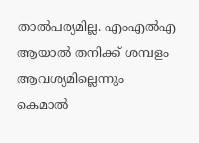താല്‍പര്യമില്ല. എംഎല്‍എ ആയാല്‍ തനിക്ക് ശമ്പളം ആവശ്യമില്ലെന്നും കെമാല്‍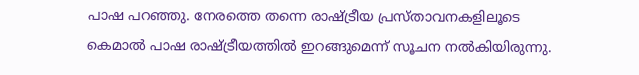പാഷ പറഞ്ഞു. നേരത്തെ തന്നെ രാഷ്ട്രീയ പ്രസ്താവനകളിലൂടെ കെമാല്‍ പാഷ രാഷ്ട്രീയത്തില്‍ ഇറങ്ങുമെന്ന് സൂചന നല്‍കിയിരുന്നു.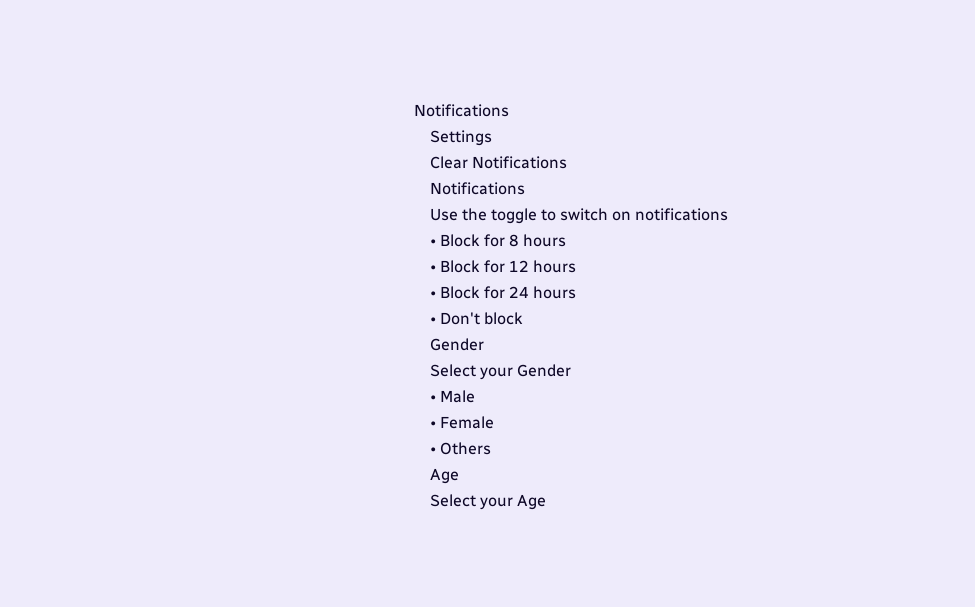Notifications
    Settings
    Clear Notifications
    Notifications
    Use the toggle to switch on notifications
    • Block for 8 hours
    • Block for 12 hours
    • Block for 24 hours
    • Don't block
    Gender
    Select your Gender
    • Male
    • Female
    • Others
    Age
    Select your Age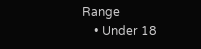Range
    • Under 18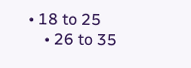• 18 to 25
    • 26 to 35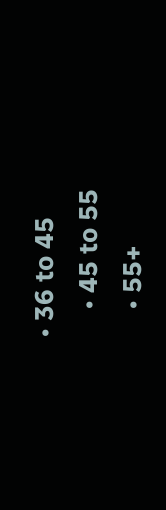• 36 to 45
    • 45 to 55
    • 55+